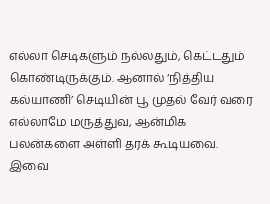எல்லா செடிகளும் நல்லதும், கெட்டதும் கொண்டிருக்கும். ஆனால் ‘நித்திய கல்யாணி’ செடியின் பூ முதல் வேர் வரை எல்லாமே மருத்துவ, ஆன்மிக பலன்களை அள்ளி தரக் கூடியவை. இவை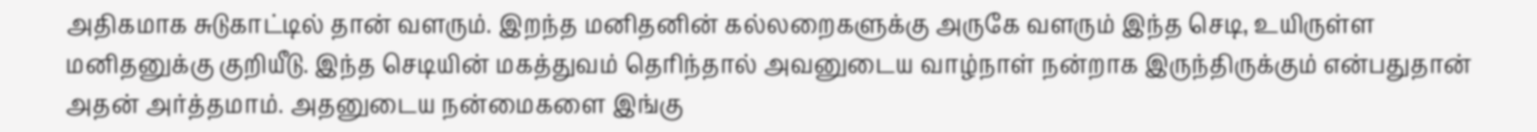அதிகமாக சுடுகாட்டில் தான் வளரும். இறந்த மனிதனின் கல்லறைகளுக்கு அருகே வளரும் இந்த செடி, உயிருள்ள மனிதனுக்கு குறியீடு. இந்த செடியின் மகத்துவம் தெரிந்தால் அவனுடைய வாழ்நாள் நன்றாக இருந்திருக்கும் என்பதுதான் அதன் அர்த்தமாம். அதனுடைய நன்மைகளை இங்கு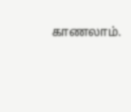காணலாம்.